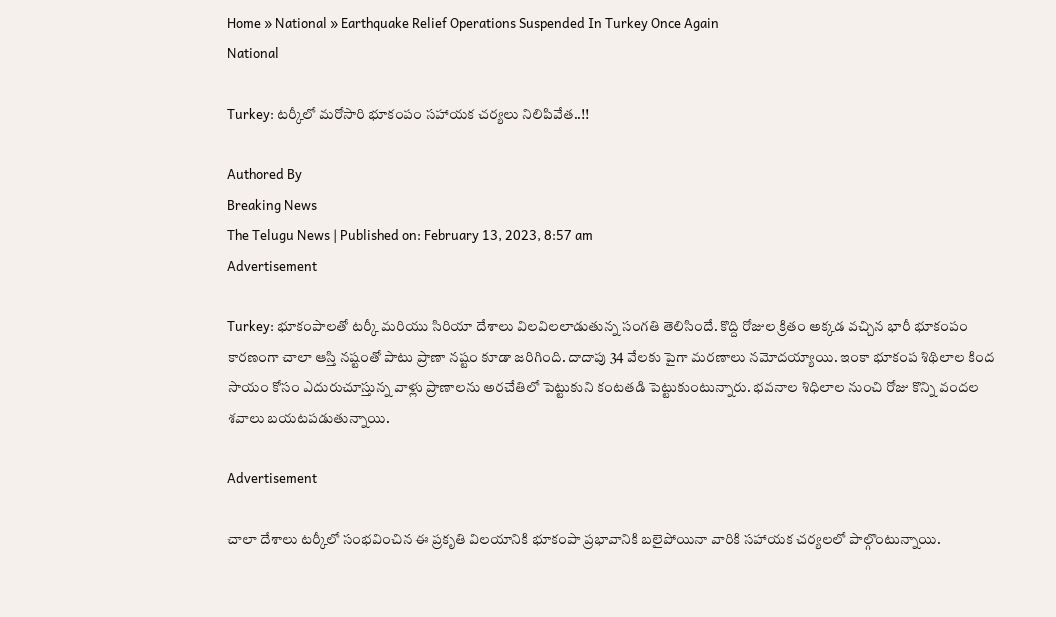Home » National » Earthquake Relief Operations Suspended In Turkey Once Again
National

Turkey: టర్కీలో మరోసారి భూకంపం సహాయక చర్యలు నిలిపివేత..!!

Authored By
Breaking News
The Telugu News | Published on: February 13, 2023, 8:57 am
Advertisement

Turkey: భూకంపాలతో టర్కీ మరియు సిరియా దేశాలు విలవిలలాడుతున్న సంగతి తెలిసిందే. కొద్ది రోజుల క్రితం అక్కడ వచ్చిన భారీ భూకంపం కారణంగా చాలా ఆస్తి నష్టంతో పాటు ప్రాణా నష్టం కూడా జరిగింది. దాదాపు 34 వేలకు పైగా మరణాలు నమోదయ్యాయి. ఇంకా భూకంప శిథిలాల కింద సాయం కోసం ఎదురుచూస్తున్న వాళ్లు ప్రాణాలను అరచేతిలో పెట్టుకుని కంటతడి పెట్టుకుంటున్నారు. భవనాల శిధిలాల నుంచి రోజు కొన్ని వందల శవాలు బయటపడుతున్నాయి.

Advertisement

చాలా దేశాలు టర్కీలో సంభవించిన ఈ ప్రకృతి విలయానికి భూకంపా ప్రభావానికి బలైపోయినా వారికి సహాయక చర్యలలో పాల్గొంటున్నాయి.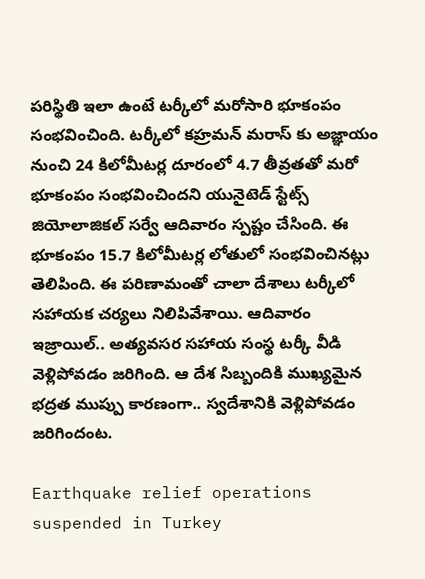పరిస్థితి ఇలా ఉంటే టర్కీలో మరోసారి భూకంపం సంభవించింది. టర్కీలో కహ్రమన్ మరాస్ కు అజ్ఞాయం నుంచి 24 కిలోమీటర్ల దూరంలో 4.7 తీవ్రతతో మరో భూకంపం సంభవించిందని యునైటెడ్ స్టేట్స్ జియోలాజికల్ సర్వే ఆదివారం స్పష్టం చేసింది. ఈ భూకంపం 15.7 కిలోమీటర్ల లోతులో సంభవించినట్లు తెలిపింది. ఈ పరిణామంతో చాలా దేశాలు టర్కీలో సహాయక చర్యలు నిలిపివేశాయి. ఆదివారం ఇజ్రాయిల్.. అత్యవసర సహాయ సంస్థ టర్కీ వీడి వెళ్లిపోవడం జరిగింది. ఆ దేశ సిబ్బందికి ముఖ్యమైన భద్రత ముప్పు కారణంగా.. స్వదేశానికి వెళ్లిపోవడం జరిగిందంట.

Earthquake relief operations suspended in Turkey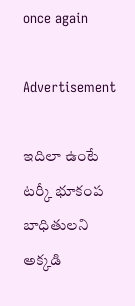once again

Advertisement

ఇదిలా ఉంటే టర్కీ భూకంప బాధితులని అక్కడి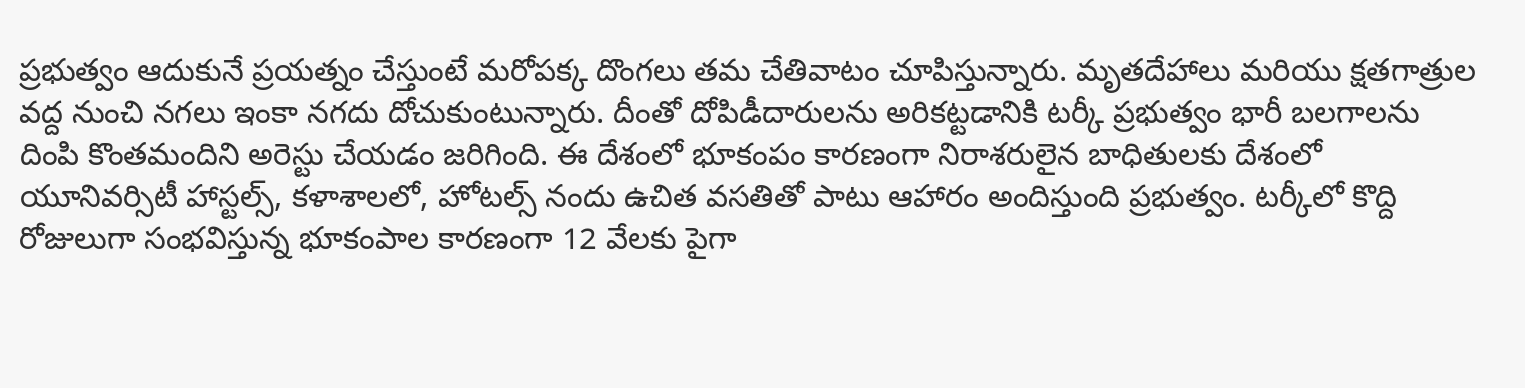ప్రభుత్వం ఆదుకునే ప్రయత్నం చేస్తుంటే మరోపక్క దొంగలు తమ చేతివాటం చూపిస్తున్నారు. మృతదేహాలు మరియు క్షతగాత్రుల వద్ద నుంచి నగలు ఇంకా నగదు దోచుకుంటున్నారు. దీంతో దోపిడీదారులను అరికట్టడానికి టర్కీ ప్రభుత్వం భారీ బలగాలను దింపి కొంతమందిని అరెస్టు చేయడం జరిగింది. ఈ దేశంలో భూకంపం కారణంగా నిరాశరులైన బాధితులకు దేశంలో యూనివర్సిటీ హాస్టల్స్, కళాశాలలో, హోటల్స్ నందు ఉచిత వసతితో పాటు ఆహారం అందిస్తుంది ప్రభుత్వం. టర్కీలో కొద్ది రోజులుగా సంభవిస్తున్న భూకంపాల కారణంగా 12 వేలకు పైగా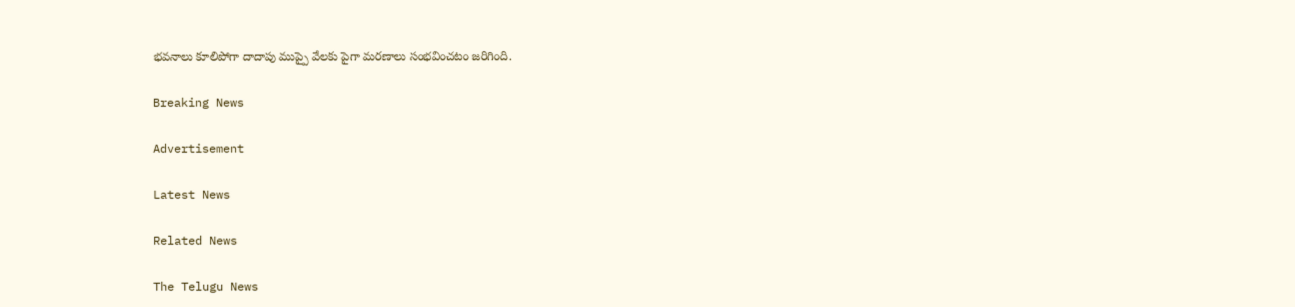భవనాలు కూలిపోగా దాదాపు ముప్పై వేలకు పైగా మరణాలు సంభవించటం జరిగింది.

Breaking News

Advertisement

Latest News

Related News

The Telugu News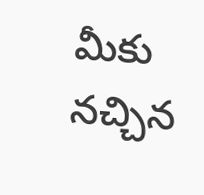మీకు నచ్చిన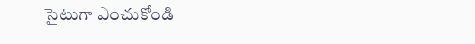సైటుగా ఎంచుకోండి